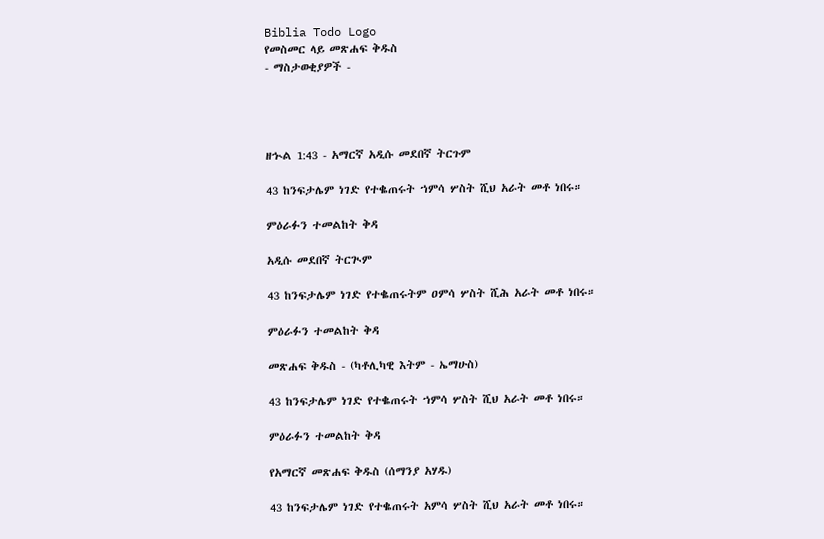Biblia Todo Logo
የመስመር ላይ መጽሐፍ ቅዱስ
- ማስታወቂያዎች -




ዘኍል 1:43 - አማርኛ አዲሱ መደበኛ ትርጉም

43 ከንፍታሌም ነገድ የተቈጠሩት ኀምሳ ሦስት ሺህ አራት መቶ ነበሩ።

ምዕራፉን ተመልከት ቅዳ

አዲሱ መደበኛ ትርጒም

43 ከንፍታሌም ነገድ የተቈጠሩትም ዐምሳ ሦስት ሺሕ አራት መቶ ነበሩ።

ምዕራፉን ተመልከት ቅዳ

መጽሐፍ ቅዱስ - (ካቶሊካዊ እትም - ኤማሁስ)

43 ከንፍታሌም ነገድ የተቈጠሩት ኀምሳ ሦስት ሺህ አራት መቶ ነበሩ።

ምዕራፉን ተመልከት ቅዳ

የአማርኛ መጽሐፍ ቅዱስ (ሰማንያ አሃዱ)

43 ከንፍታሌም ነገድ የተቈጠሩት አምሳ ሦስት ሺህ አራት መቶ ነበሩ።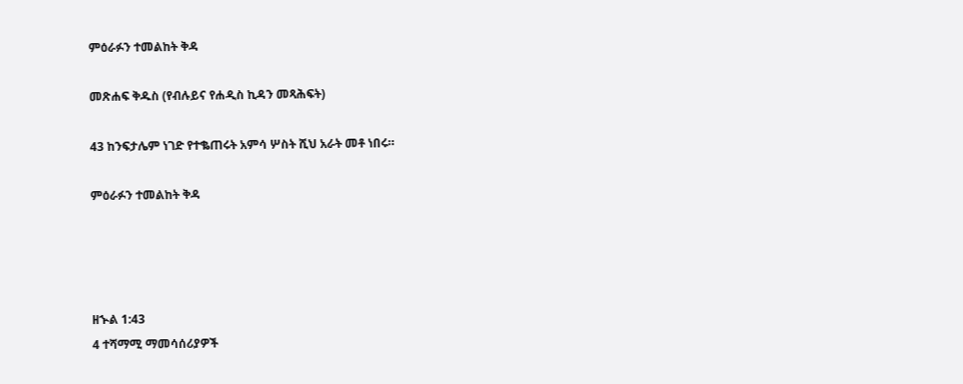ምዕራፉን ተመልከት ቅዳ

መጽሐፍ ቅዱስ (የብሉይና የሐዲስ ኪዳን መጻሕፍት)

43 ከንፍታሌም ነገድ የተቈጠሩት አምሳ ሦስት ሺህ አራት መቶ ነበሩ።

ምዕራፉን ተመልከት ቅዳ




ዘኍል 1:43
4 ተሻማሚ ማመሳሰሪያዎች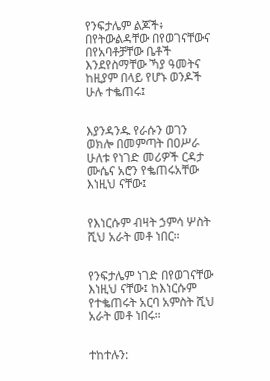የንፍታሌም ልጆች፥ በየትውልዳቸው በየወገናቸውና በየአባቶቻቸው ቤቶች እንደየስማቸው ኻያ ዓመትና ከዚያም በላይ የሆኑ ወንዶች ሁሉ ተቈጠሩ፤


እያንዳንዱ የራሱን ወገን ወክሎ በመምጣት በዐሥራ ሁለቱ የነገድ መሪዎች ርዳታ ሙሴና አሮን የቈጠሩአቸው እነዚህ ናቸው፤


የእነርሱም ብዛት ኃምሳ ሦስት ሺህ አራት መቶ ነበር።


የንፍታሌም ነገድ በየወገናቸው እነዚህ ናቸው፤ ከእነርሱም የተቈጠሩት አርባ አምስት ሺህ አራት መቶ ነበሩ።


ተከተሉን: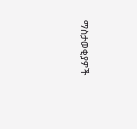ማስታወቂያዎች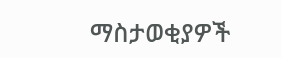ማስታወቂያዎች